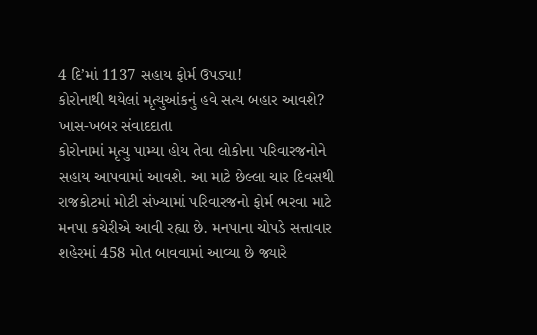4 દિ’માં 1137 સહાય ફોર્મ ઉપડ્યા!
કોરોનાથી થયેલાં મૃત્યુઆંકનું હવે સત્ય બહાર આવશે?
ખાસ-ખબર સંવાદદાતા
કોરોનામાં મૃત્યુ પામ્યા હોય તેવા લોકોના પરિવારજનોને સહાય આપવામાં આવશે. આ માટે છેલ્લા ચાર દિવસથી રાજકોટમાં મોટી સંખ્યામાં પરિવારજનો ફોર્મ ભરવા માટે મનપા કચેરીએ આવી રહ્યા છે. મનપાના ચોપડે સત્તાવાર શહેરમાં 458 મોત બાવવામાં આવ્યા છે જ્યારે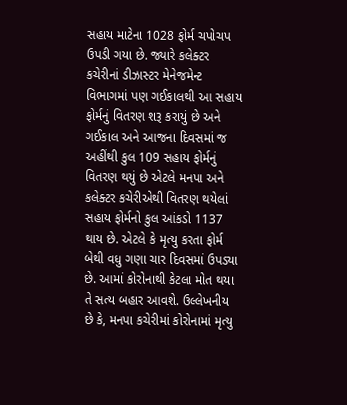સહાય માટેના 1028 ફોર્મ ચપોચપ ઉપડી ગયા છે. જ્યારે કલેક્ટર કચેરીનાં ડીઝાસ્ટર મેનેજમેન્ટ વિભાગમાં પણ ગઈકાલથી આ સહાય ફોર્મનું વિતરણ શરૂ કરાયું છે અને ગઈકાલ અને આજના દિવસમાં જ અહીંથી કુલ 109 સહાય ફોર્મનું વિતરણ થયું છે એટલે મનપા અને કલેક્ટર કચેરીએથી વિતરણ થયેલાં સહાય ફોર્મનો કુલ આંકડો 1137 થાય છે. એટલે કે મૃત્યુ કરતા ફોર્મ બેથી વધુ ગણા ચાર દિવસમાં ઉપડ્યા છે. આમાં કોરોનાથી કેટલા મોત થયા તે સત્ય બહાર આવશે. ઉલ્લેખનીય છે કે, મનપા કચેરીમાં કોરોનામાં મૃત્યુ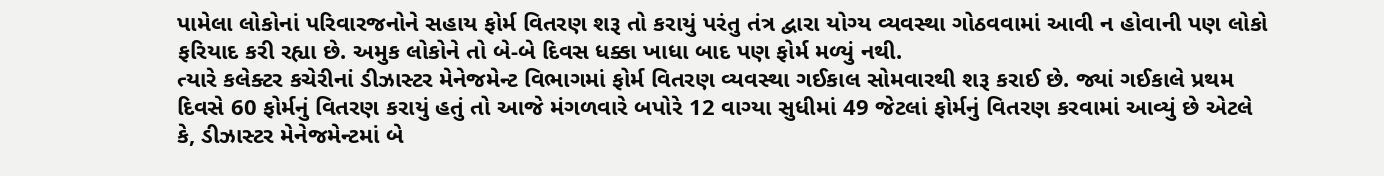પામેલા લોકોનાં પરિવારજનોને સહાય ફોર્મ વિતરણ શરૂ તો કરાયું પરંતુ તંત્ર દ્વારા યોગ્ય વ્યવસ્થા ગોઠવવામાં આવી ન હોવાની પણ લોકો ફરિયાદ કરી રહ્યા છે. અમુક લોકોને તો બે-બે દિવસ ધક્કા ખાધા બાદ પણ ફોર્મ મળ્યું નથી.
ત્યારે કલેક્ટર કચેરીનાં ડીઝાસ્ટર મેનેજમેન્ટ વિભાગમાં ફોર્મ વિતરણ વ્યવસ્થા ગઈકાલ સોમવારથી શરૂ કરાઈ છે. જ્યાં ગઈકાલે પ્રથમ દિવસે 60 ફોર્મનું વિતરણ કરાયું હતું તો આજે મંગળવારે બપોરે 12 વાગ્યા સુધીમાં 49 જેટલાં ફોર્મનું વિતરણ કરવામાં આવ્યું છે એટલે કે, ડીઝાસ્ટર મેનેજમેન્ટમાં બે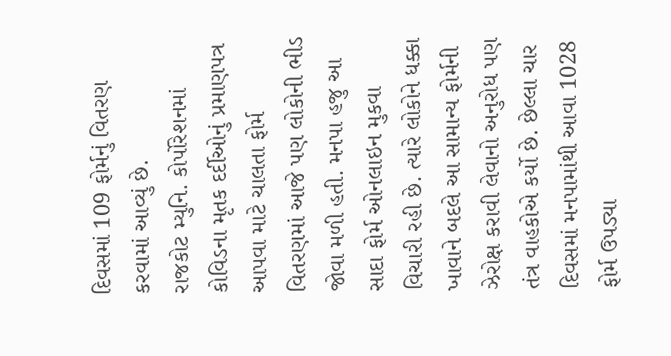દિવસમાં 109 ફોર્મનું વિતરણ કરવામાં આવ્યું છે.
રાજકોટ મ્યુનિ. કોર્પોરેશનમાં કોવિડના મૃતક દર્દીઓનું પ્રમાણપત્ર આપવા માટે ચાલતા ફોર્મ વિતરણમાં આજે પણ લોકોની ભીડ જોવા મળી હતી. મનપા હજુ આ સાદા ફોર્મ ઓનલાઇન મુકવા વિચારી રહી છે. ત્યારે લોકોને ધક્કા ખાવાને બદલે આ સામાન્ય ફોર્મની ઝેરોક્ષ કરાવી લેવાનો અનુરોધ પણ તંત્ર વાહકોએ કર્યો છે. છેલ્લા ચાર દિવસમાં મનપામાંથી આવા 1028 ફોર્મ ઉપડ્યા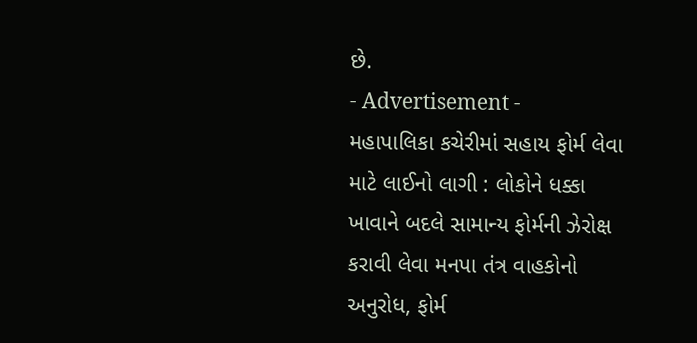છે.
- Advertisement -
મહાપાલિકા કચેરીમાં સહાય ફોર્મ લેવા માટે લાઈનો લાગી : લોકોને ધક્કા ખાવાને બદલે સામાન્ય ફોર્મની ઝેરોક્ષ કરાવી લેવા મનપા તંત્ર વાહકોનો અનુરોધ, ફોર્મ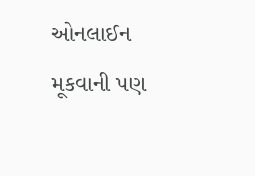ઓનલાઈન મૂકવાની પણ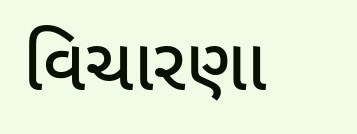વિચારણા